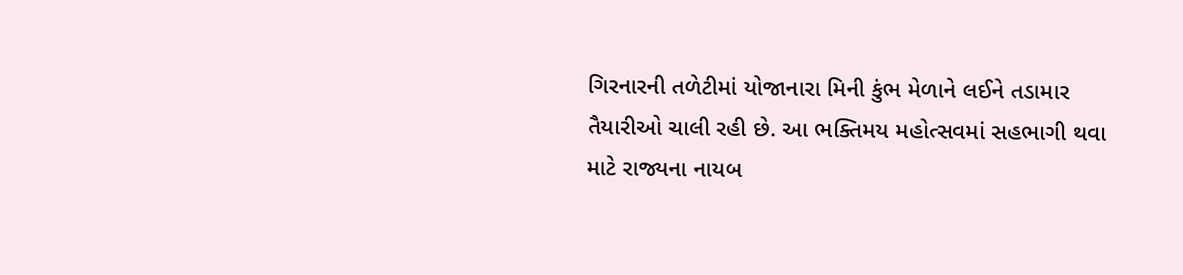ગિરનારની તળેટીમાં યોજાનારા મિની કુંભ મેળાને લઈને તડામાર તૈયારીઓ ચાલી રહી છે. આ ભક્તિમય મહોત્સવમાં સહભાગી થવા માટે રાજ્યના નાયબ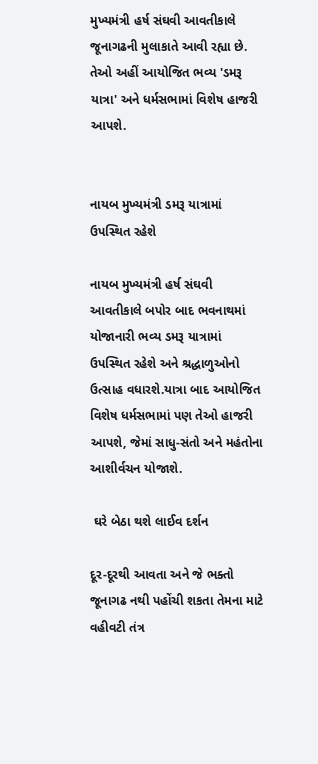મુખ્યમંત્રી હર્ષ સંઘવી આવતીકાલે જૂનાગઢની મુલાકાતે આવી રહ્યા છે. તેઓ અહીં આયોજિત ભવ્ય 'ડમરૂ યાત્રા' અને ધર્મસભામાં વિશેષ હાજરી આપશે.


નાયબ મુખ્યમંત્રી ડમરૂ યાત્રામાં ઉપસ્થિત રહેશે

નાયબ મુખ્યમંત્રી હર્ષ સંઘવી આવતીકાલે બપોર બાદ ભવનાથમાં યોજાનારી ભવ્ય ડમરૂ યાત્રામાં ઉપસ્થિત રહેશે અને શ્રદ્ધાળુઓનો ઉત્સાહ વધારશે.યાત્રા બાદ આયોજિત વિશેષ ધર્મસભામાં પણ તેઓ હાજરી આપશે, જેમાં સાધુ-સંતો અને મહંતોના આશીર્વચન યોજાશે.

 ઘરે બેઠા થશે લાઈવ દર્શન

દૂર-દૂરથી આવતા અને જે ભક્તો જૂનાગઢ નથી પહોંચી શકતા તેમના માટે વહીવટી તંત્ર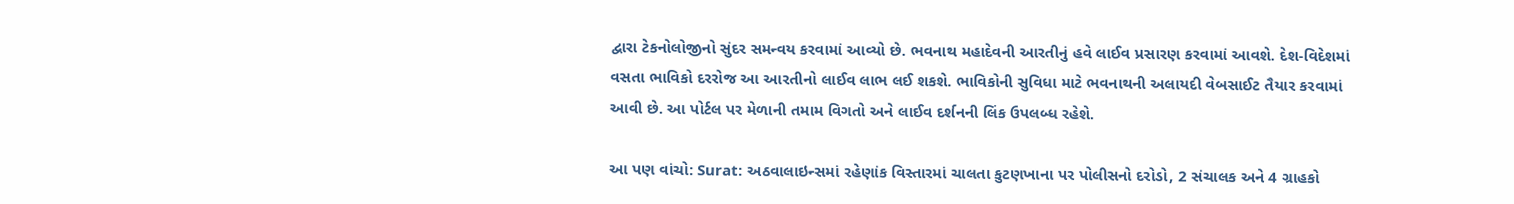દ્વારા ટેકનોલોજીનો સુંદર સમન્વય કરવામાં આવ્યો છે. ભવનાથ મહાદેવની આરતીનું હવે લાઈવ પ્રસારણ કરવામાં આવશે. દેશ-વિદેશમાં વસતા ભાવિકો દરરોજ આ આરતીનો લાઈવ લાભ લઈ શકશે. ભાવિકોની સુવિધા માટે ભવનાથની અલાયદી વેબસાઈટ તૈયાર કરવામાં આવી છે. આ પોર્ટલ પર મેળાની તમામ વિગતો અને લાઈવ દર્શનની લિંક ઉપલબ્ધ રહેશે.

આ પણ વાંચો: Surat: અઠવાલાઇન્સમાં રહેણાંક વિસ્તારમાં ચાલતા કુટણખાના પર પોલીસનો દરોડો, 2 સંચાલક અને 4 ગ્રાહકો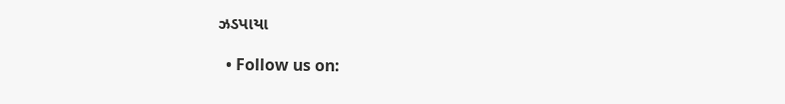ઝડપાયા

  • Follow us on: